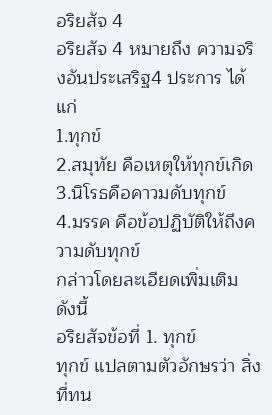อริยสัจ 4
อริยสัจ 4 หมายถึง ความจริงอันประเสริฐ4 ประการ ได้แก่
1.ทุกข์
2.สมุทัย คือเหตุให้ทุกข์เกิด
3.นิโรธคือคาวมดับทุกข์
4.มรรค คือข้อปฏิบัติให้ถึงความดับทุกข์
กล่าวโดยละเอียดเพิ่มเติม
ดังนี้
อริยสัจข้อที่ 1. ทุกข์
ทุกข์ แปลตามตัวอักษรว่า สิ่งที่ทน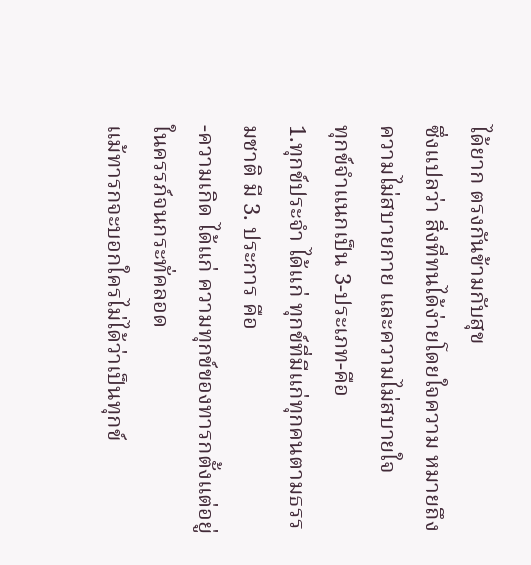ได้ยาก ตรงกันข้ามกับสุข
ซึ่งแปลว่า สิ่งที่ทนได้ง่ายโดยใจความ หมายถึง ความไม่สบายกาย และความไม่สบายใจ
ทุกข์จำแนกเป็น 3-ประเภท-คือ
1.ทุกข์ประจำ ได้แก่ ทุกข์ที่มีแก่ทุกคนตามธรรมชาติ มี 3. ประการ คือ
-ความเกิด ได้แก่ ความทุกข์ของทารกตั้งแต่อยู่ในครรภ์จนกระทั่คลอด
แม้ทารกจะบอกใครไม่ได้ว่าเป็นทุกข์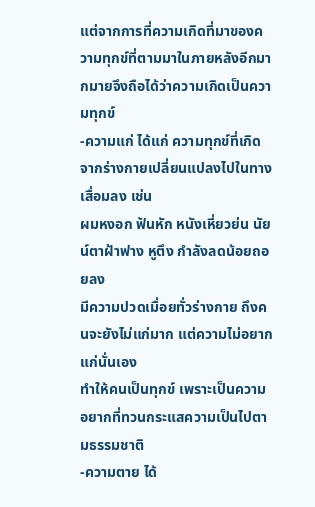แต่จากการที่ความเกิดที่มาของความทุกข์ที่ตามมาในภายหลังอีกมากมายจึงถือได้ว่าความเกิดเป็นความทุกข์
-ความแก่ ได้แก่ ความทุกข์ที่เกิดจากร่างกายเปลี่ยนแปลงไปในทางเสื่อมลง เช่น
ผมหงอก ฟันหัก หนังเหี่ยวย่น นัยน์ตาฝ้าฟาง หูตึง กำลังลดน้อยถอยลง
มีความปวดเมื่อยทั่วร่างกาย ถึงคนจะยังไม่แก่มาก แต่ความไม่อยากแก่นั่นเอง
ทำให้คนเป็นทุกข์ เพราะเป็นความอยากที่ทวนกระแสความเป็นไปตามธรรมชาติ
-ความตาย ได้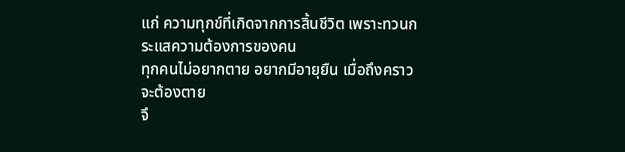แก่ ความทุกข์ที่เกิดจากการสิ้นชีวิต เพราะทวนกระแสความต้องการของคน
ทุกคนไม่อยากตาย อยากมีอายุยืน เมื่อถึงคราวจะต้องตาย
จึ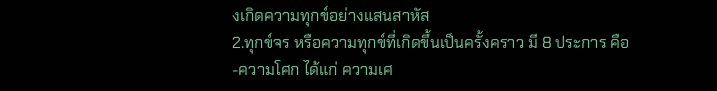งเกิดความทุกข์อย่างแสนสาหัส
2.ทุกข์จร หรือความทุกข์ที่เกิดขึ้นเป็นครั้งคราว มี 8 ประการ คือ
-ความโศก ได้แก่ ความเศ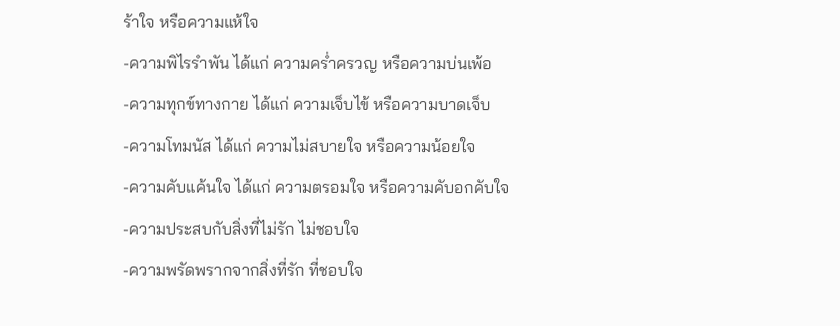ร้าใจ หรือความแห้ใจ
-ความพิไรรำพัน ได้แก่ ความคร่ำครวญ หรือความบ่นเพ้อ
-ความทุกข์ทางกาย ได้แก่ ความเจ็บไข้ หรือความบาดเจ็บ
-ความโทมนัส ได้แก่ ความไม่สบายใจ หรือความน้อยใจ
-ความคับแค้นใจ ได้แก่ ความตรอมใจ หรือความคับอกคับใจ
-ความประสบกับสิ่งที่ไม่รัก ไม่ชอบใจ
-ความพรัดพรากจากสิ่งที่รัก ที่ชอบใจ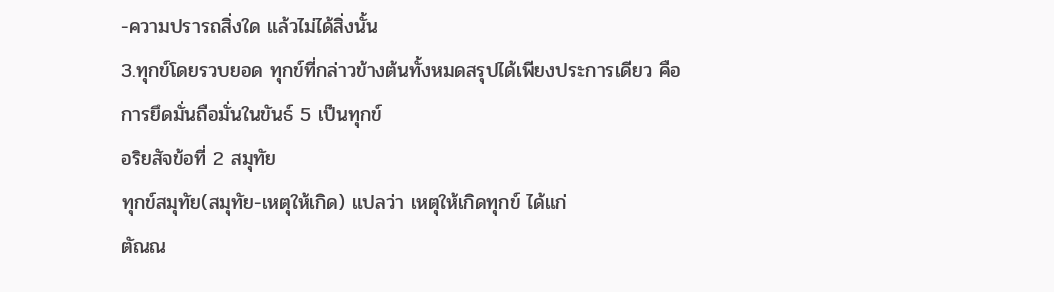-ความปรารถสิ่งใด แล้วไม่ได้สิ่งนั้น
3.ทุกข์โดยรวบยอด ทุกข์ที่กล่าวข้างต้นทั้งหมดสรุปได้เพียงประการเดียว คือ
การยึดมั่นถือมั่นในขันธ์ 5 เป็นทุกข์
อริยสัจข้อที่ 2 สมุทัย
ทุกข์สมุทัย(สมุทัย-เหตุให้เกิด) แปลว่า เหตุให้เกิดทุกข์ ได้แก่
ตัณณ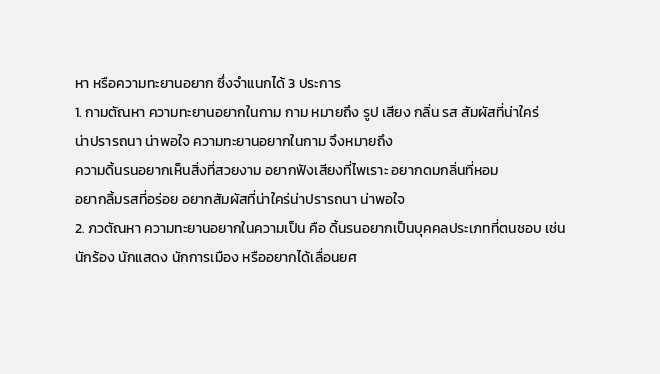หา หรือความทะยานอยาก ซึ่งจำแนกได้ 3 ประการ
1. กามตัณหา ความทะยานอยากในกาม กาม หมายถึง รูป เสียง กลิ่น รส สัมผัสที่น่าใคร่
น่าปรารถนา น่าพอใจ ความทะยานอยากในกาม จึงหมายถึง
ความดิ้นรนอยากเห็นสิ่งที่สวยงาม อยากฟังเสียงที่ไพเราะ อยากดมกลิ่นที่หอม
อยากลิ้มรสที่อร่อย อยากสัมผัสที่น่าใคร่น่าปรารถนา น่าพอใจ
2. ภวตัณหา ความทะยานอยากในความเป็น คือ ดิ้นรนอยากเป็นบุคคลประเภทที่ตนชอบ เช่น
นักร้อง นักแสดง นักการเมือง หรืออยากได้เลื่อนยศ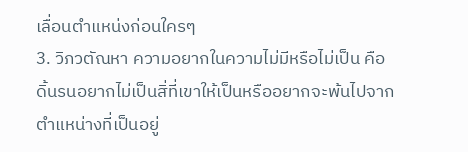เลื่อนตำแหน่งก่อนใครๆ
3. วิภวตัณหา ความอยากในความไม่มีหรือไม่เป็น คือ
ดิ้นรนอยากไม่เป็นสิ่ที่เขาให้เป็นหรืออยากจะพ้นไปจากตำแหน่างที่เป็นอยู่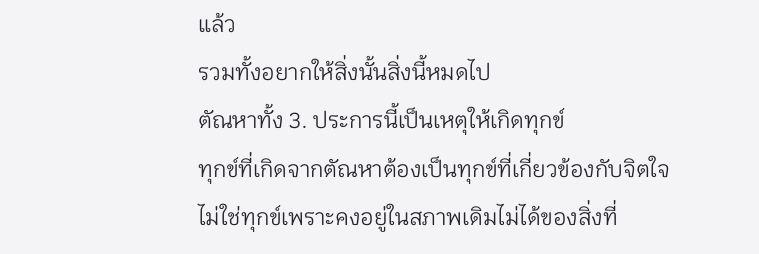แล้ว
รวมทั้งอยากให้สิ่งนั้นสิ่งนี้หมดไป
ตัณหาทั้ง 3. ประการนี้เป็นเหตุให้เกิดทุกข์
ทุกข์ที่เกิดจากตัณหาต้องเป็นทุกข์ที่เกี่ยวข้องกับจิตใจ
ไม่ใช่ทุกข์เพราะคงอยู่ในสภาพเดิมไม่ได้ของสิ่งที่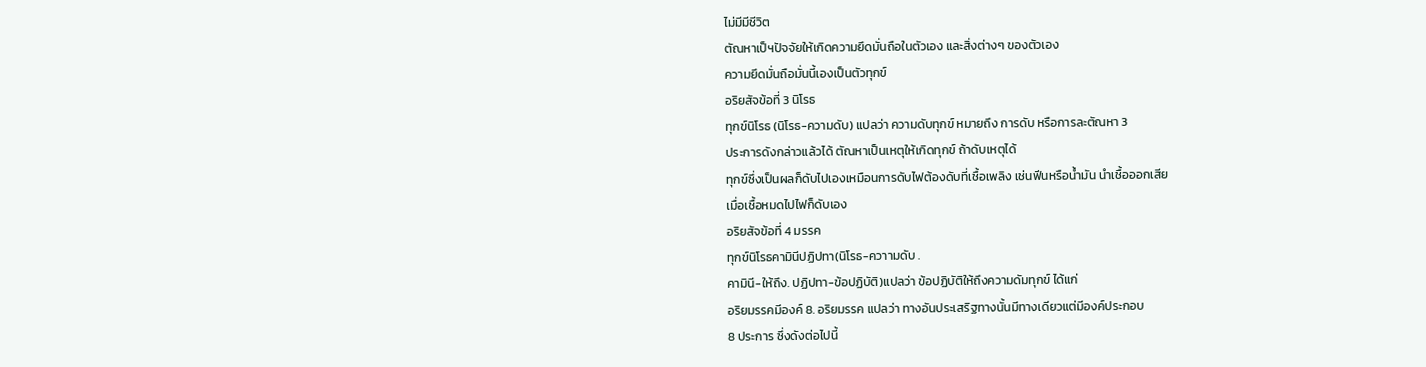ไม่มีมีชีวิต
ตัณหาเป็ฯปัจจัยให้เกิดความยึดมั่นถือในตัวเอง และสิ่งต่างๆ ของตัวเอง
ความยึดมั่นถือมั่นนี้เองเป็นตัวทุกข์
อริยสัจข้อที่ 3 นิโรธ
ทุกข์นิโรธ (นิโรธ-ความดับ) แปลว่า ความดับทุกข์ หมายถึง การดับ หรือการละตัณหา 3
ประการดังกล่าวแล้วได้ ตัณหาเป็นเหตุให้เกิดทุกข์ ถ้าดับเหตุได้
ทุกข์ซึ่งเป็นผลก็ดับไปเองเหมือนการดับไฟต้องดับที่เชื้อเพลิง เช่นฟีนหรือน้ำมัน นำเชื้อออกเสีย
เมื่อเชื้อหมดไปไฟก็ดับเอง
อริยสัจข้อที่ 4 มรรค
ทุกข์นิโรธคามินีปฏิปทา(นิโรธ-ควาามดับ .
คามินี-ให้ถึง. ปฏิปทา-ข้อปฏิบัติ)แปลว่า ข้อปฏิบัติให้ถึงความดัมทุกข์ ได้แก่
อริยมรรคมีองค์ 8. อริยมรรค แปลว่า ทางอันประเสริฐทางนั้นมีทางเดียวแต่มีองค์ประกอบ
8 ประการ ซึ่งดังต่อไปนี้